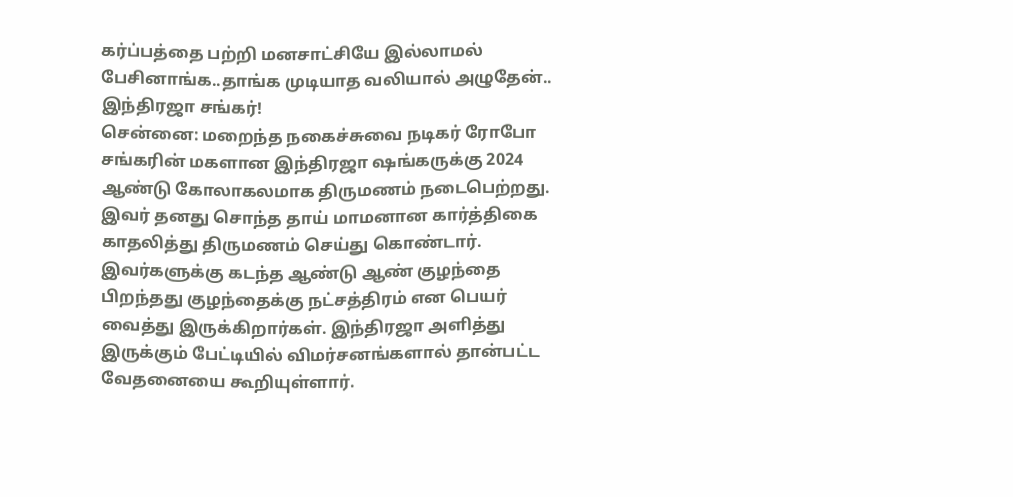கர்ப்பத்தை பற்றி மனசாட்சியே இல்லாமல் பேசினாங்க..தாங்க முடியாத வலியால் அழுதேன்.. இந்திரஜா சங்கர்!
சென்னை: மறைந்த நகைச்சுவை நடிகர் ரோபோ சங்கரின் மகளான இந்திரஜா ஷங்கருக்கு 2024 ஆண்டு கோலாகலமாக திருமணம் நடைபெற்றது. இவர் தனது சொந்த தாய் மாமனான கார்த்திகை காதலித்து திருமணம் செய்து கொண்டார். இவர்களுக்கு கடந்த ஆண்டு ஆண் குழந்தை பிறந்தது குழந்தைக்கு நட்சத்திரம் என பெயர் வைத்து இருக்கிறார்கள். இந்திரஜா அளித்து இருக்கும் பேட்டியில் விமர்சனங்களால் தான்பட்ட வேதனையை கூறியுள்ளார்.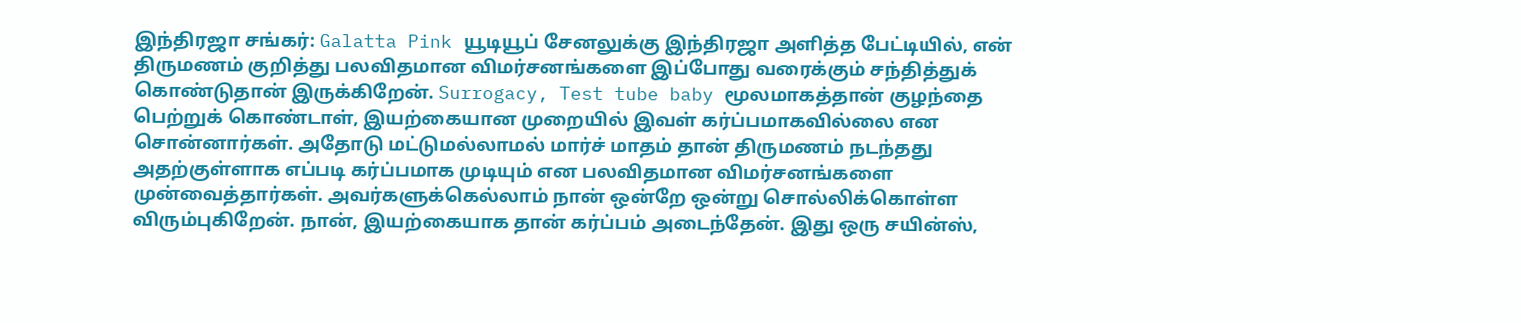இந்திரஜா சங்கர்: Galatta Pink யூடியூப் சேனலுக்கு இந்திரஜா அளித்த பேட்டியில், என் திருமணம் குறித்து பலவிதமான விமர்சனங்களை இப்போது வரைக்கும் சந்தித்துக் கொண்டுதான் இருக்கிறேன். Surrogacy, Test tube baby மூலமாகத்தான் குழந்தை பெற்றுக் கொண்டாள், இயற்கையான முறையில் இவள் கர்ப்பமாகவில்லை என சொன்னார்கள். அதோடு மட்டுமல்லாமல் மார்ச் மாதம் தான் திருமணம் நடந்தது அதற்குள்ளாக எப்படி கர்ப்பமாக முடியும் என பலவிதமான விமர்சனங்களை முன்வைத்தார்கள். அவர்களுக்கெல்லாம் நான் ஒன்றே ஒன்று சொல்லிக்கொள்ள விரும்புகிறேன். நான், இயற்கையாக தான் கர்ப்பம் அடைந்தேன். இது ஒரு சயின்ஸ்,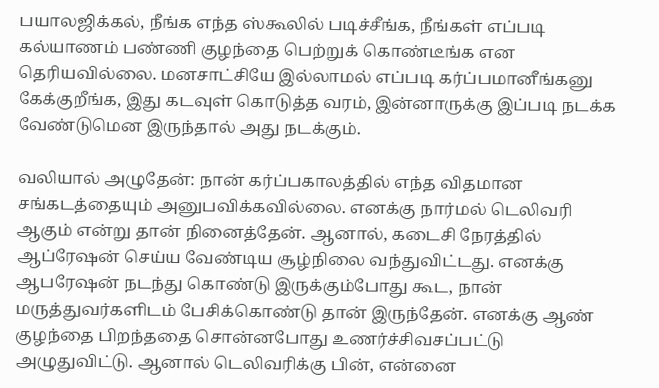பயாலஜிக்கல், நீங்க எந்த ஸ்கூலில் படிச்சீங்க, நீங்கள் எப்படி கல்யாணம் பண்ணி குழந்தை பெற்றுக் கொண்டீங்க என தெரியவில்லை. மனசாட்சியே இல்லாமல் எப்படி கர்ப்பமானீங்கனு கேக்குறீங்க, இது கடவுள் கொடுத்த வரம், இன்னாருக்கு இப்படி நடக்க வேண்டுமென இருந்தால் அது நடக்கும்.

வலியால் அழுதேன்: நான் கர்ப்பகாலத்தில் எந்த விதமான சங்கடத்தையும் அனுபவிக்கவில்லை. எனக்கு நார்மல் டெலிவரி ஆகும் என்று தான் நினைத்தேன். ஆனால், கடைசி நேரத்தில் ஆப்ரேஷன் செய்ய வேண்டிய சூழ்நிலை வந்துவிட்டது. எனக்கு ஆபரேஷன் நடந்து கொண்டு இருக்கும்போது கூட, நான் மருத்துவர்களிடம் பேசிக்கொண்டு தான் இருந்தேன். எனக்கு ஆண் குழந்தை பிறந்ததை சொன்னபோது உணர்ச்சிவசப்பட்டு அழுதுவிட்டு. ஆனால் டெலிவரிக்கு பின், என்னை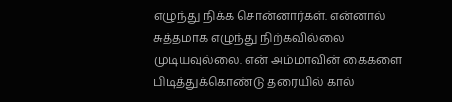எழுந்து நிக்க சொன்னார்கள். என்னால் சுத்தமாக எழுந்து நிற்கவில்லை முடியவுல்லை. என் அம்மாவின் கைகளை பிடித்துக்கொண்டு தரையில் கால்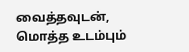வைத்தவுடன், மொத்த உடம்பும்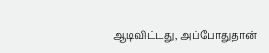ஆடிவிட்டது, அப்போதுதான்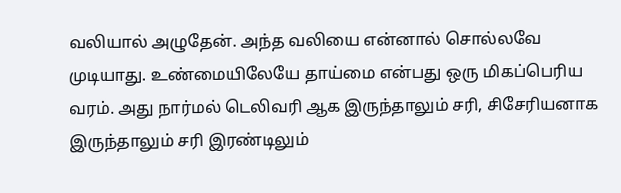வலியால் அழுதேன். அந்த வலியை என்னால் சொல்லவே முடியாது. உண்மையிலேயே தாய்மை என்பது ஒரு மிகப்பெரிய வரம். அது நார்மல் டெலிவரி ஆக இருந்தாலும் சரி, சிசேரியனாக இருந்தாலும் சரி இரண்டிலும்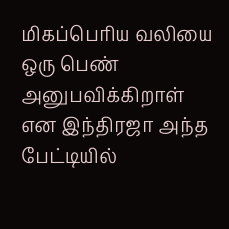மிகப்பெரிய வலியை ஒரு பெண் அனுபவிக்கிறாள் என இந்திரஜா அந்த பேட்டியில்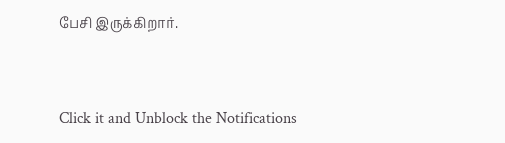பேசி இருக்கிறார்.


Click it and Unblock the Notifications